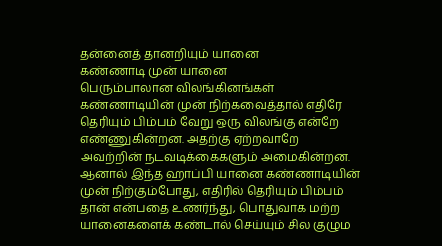தன்னைத் தானறியும் யானை
கண்ணாடி முன் யானை
பெரும்பாலான விலங்கினங்கள் கண்ணாடியின் முன் நிற்கவைத்தால் எதிரே தெரியும் பிம்பம் வேறு ஒரு விலங்கு என்றே எண்ணுகின்றன. அதற்கு ஏற்றவாறே அவற்றின் நடவடிக்கைகளும் அமைகின்றன. ஆனால் இந்த ஹாப்பி யானை கண்ணாடியின் முன் நிற்கும்போது, எதிரில் தெரியும் பிம்பம் தான் என்பதை உணர்ந்து, பொதுவாக மற்ற யானைகளைக் கண்டால் செய்யும் சில குழும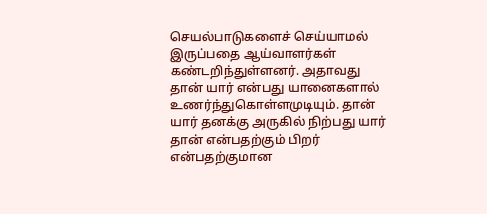செயல்பாடுகளைச் செய்யாமல் இருப்பதை ஆய்வாளர்கள் கண்டறிந்துள்ளனர். அதாவது தான் யார் என்பது யானைகளால் உணர்ந்துகொள்ளமுடியும். தான் யார் தனக்கு அருகில் நிற்பது யார் தான் என்பதற்கும் பிறர் என்பதற்குமான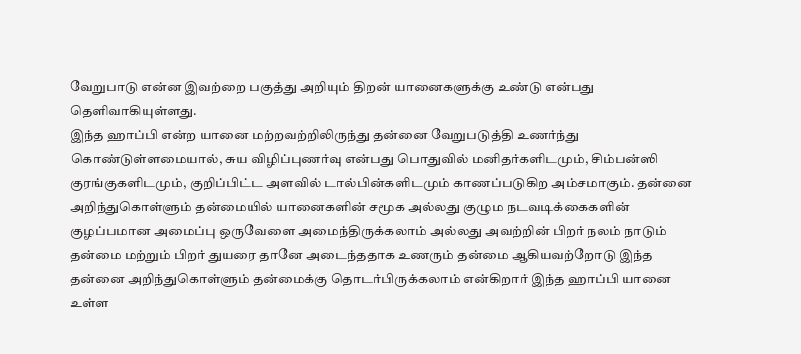வேறுபாடு என்ன இவற்றை பகுத்து அறியும் திறன் யானைகளுக்கு உண்டு என்பது தெளிவாகியுள்ளது.
இந்த ஹாப்பி என்ற யானை மற்றவற்றிலிருந்து தன்னை வேறுபடுத்தி உணர்ந்து கொண்டுள்ளமையால், சுய விழிப்புணர்வு என்பது பொதுவில் மனிதர்களிடமும், சிம்பன்ஸி குரங்குகளிடமும், குறிப்பிட்ட அளவில் டால்பின்களிடமும் காணப்படுகிற அம்சமாகும். தன்னை அறிந்துகொள்ளும் தன்மையில் யானைகளின் சமூக அல்லது குழும நடவடிக்கைகளின் குழப்பமான அமைப்பு ஒருவேளை அமைந்திருக்கலாம் அல்லது அவற்றின் பிறர் நலம் நாடும் தன்மை மற்றும் பிறர் துயரை தானே அடைந்ததாக உணரும் தன்மை ஆகியவற்றோடு இந்த தன்னை அறிந்துகொள்ளும் தன்மைக்கு தொடர்பிருக்கலாம் என்கிறார் இந்த ஹாப்பி யானை உள்ள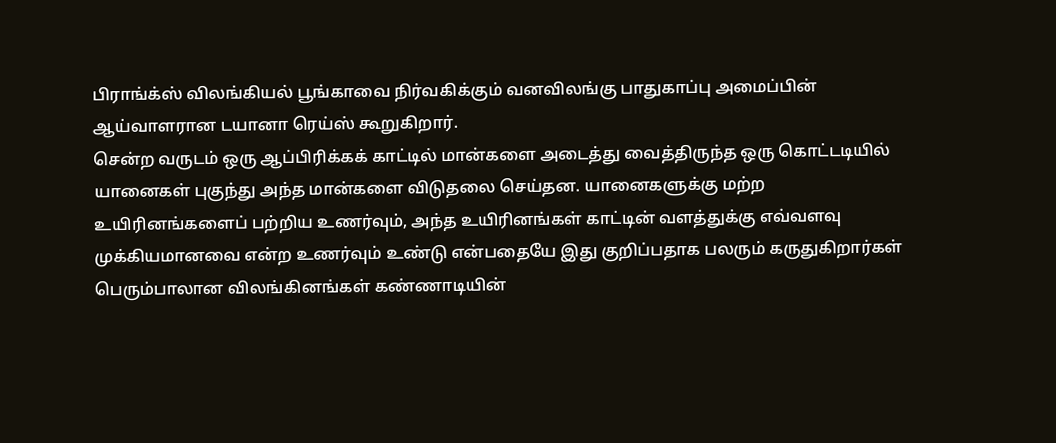பிராங்க்ஸ் விலங்கியல் பூங்காவை நிர்வகிக்கும் வனவிலங்கு பாதுகாப்பு அமைப்பின் ஆய்வாளரான டயானா ரெய்ஸ் கூறுகிறார்.
சென்ற வருடம் ஒரு ஆப்பிரிக்கக் காட்டில் மான்களை அடைத்து வைத்திருந்த ஒரு கொட்டடியில் யானைகள் புகுந்து அந்த மான்களை விடுதலை செய்தன. யானைகளுக்கு மற்ற உயிரினங்களைப் பற்றிய உணர்வும், அந்த உயிரினங்கள் காட்டின் வளத்துக்கு எவ்வளவு முக்கியமானவை என்ற உணர்வும் உண்டு என்பதையே இது குறிப்பதாக பலரும் கருதுகிறார்கள்
பெரும்பாலான விலங்கினங்கள் கண்ணாடியின்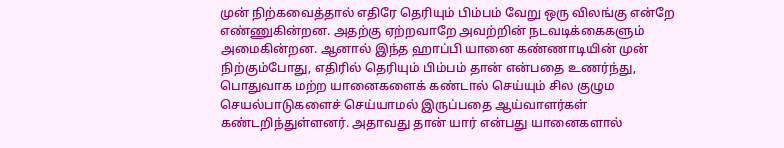முன் நிற்கவைத்தால் எதிரே தெரியும் பிம்பம் வேறு ஒரு விலங்கு என்றே எண்ணுகின்றன. அதற்கு ஏற்றவாறே அவற்றின் நடவடிக்கைகளும் அமைகின்றன. ஆனால் இந்த ஹாப்பி யானை கண்ணாடியின் முன் நிற்கும்போது, எதிரில் தெரியும் பிம்பம் தான் என்பதை உணர்ந்து, பொதுவாக மற்ற யானைகளைக் கண்டால் செய்யும் சில குழும செயல்பாடுகளைச் செய்யாமல் இருப்பதை ஆய்வாளர்கள் கண்டறிந்துள்ளனர். அதாவது தான் யார் என்பது யானைகளால்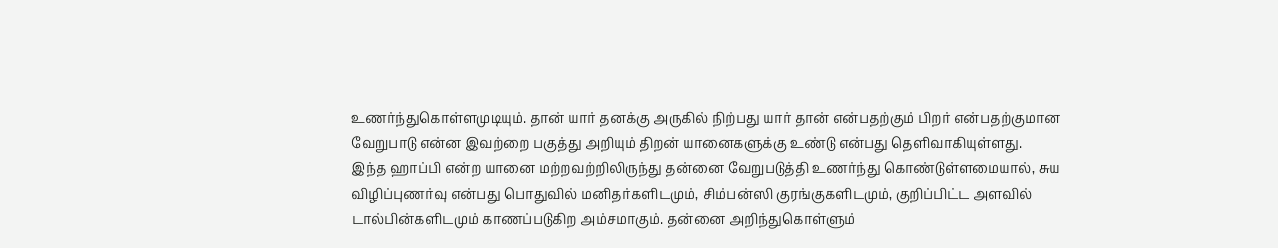உணர்ந்துகொள்ளமுடியும். தான் யார் தனக்கு அருகில் நிற்பது யார் தான் என்பதற்கும் பிறர் என்பதற்குமான வேறுபாடு என்ன இவற்றை பகுத்து அறியும் திறன் யானைகளுக்கு உண்டு என்பது தெளிவாகியுள்ளது.
இந்த ஹாப்பி என்ற யானை மற்றவற்றிலிருந்து தன்னை வேறுபடுத்தி உணர்ந்து கொண்டுள்ளமையால், சுய விழிப்புணர்வு என்பது பொதுவில் மனிதர்களிடமும், சிம்பன்ஸி குரங்குகளிடமும், குறிப்பிட்ட அளவில் டால்பின்களிடமும் காணப்படுகிற அம்சமாகும். தன்னை அறிந்துகொள்ளும்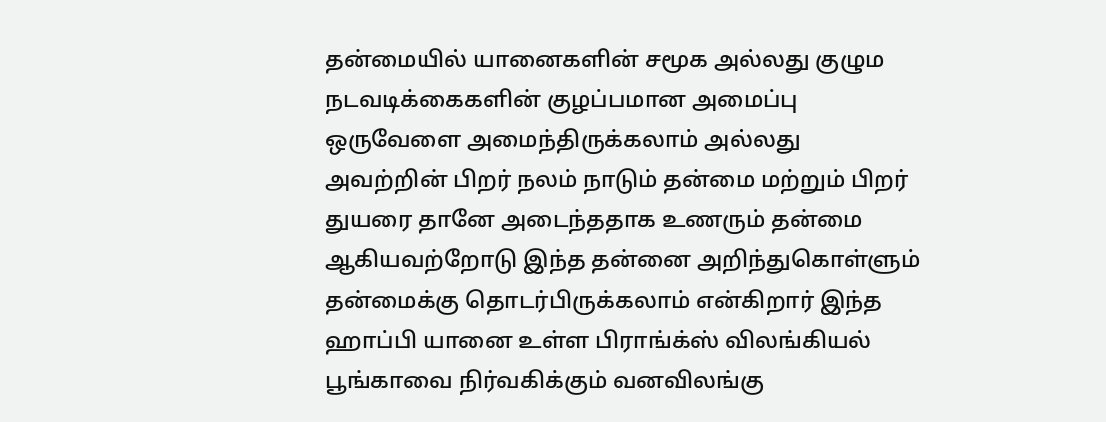தன்மையில் யானைகளின் சமூக அல்லது குழும நடவடிக்கைகளின் குழப்பமான அமைப்பு ஒருவேளை அமைந்திருக்கலாம் அல்லது அவற்றின் பிறர் நலம் நாடும் தன்மை மற்றும் பிறர் துயரை தானே அடைந்ததாக உணரும் தன்மை ஆகியவற்றோடு இந்த தன்னை அறிந்துகொள்ளும் தன்மைக்கு தொடர்பிருக்கலாம் என்கிறார் இந்த ஹாப்பி யானை உள்ள பிராங்க்ஸ் விலங்கியல் பூங்காவை நிர்வகிக்கும் வனவிலங்கு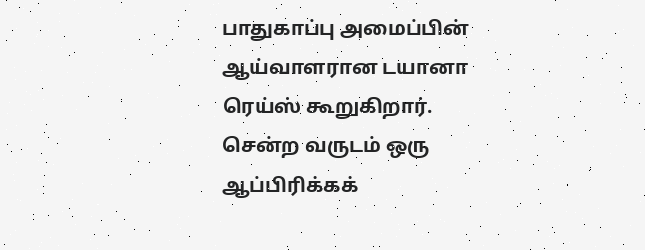பாதுகாப்பு அமைப்பின் ஆய்வாளரான டயானா ரெய்ஸ் கூறுகிறார்.
சென்ற வருடம் ஒரு ஆப்பிரிக்கக்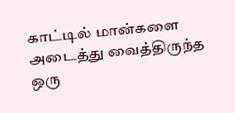காட்டில் மான்களை அடைத்து வைத்திருந்த ஒரு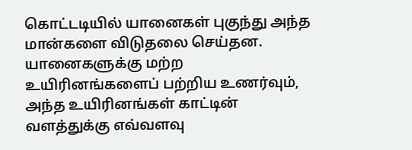கொட்டடியில் யானைகள் புகுந்து அந்த மான்களை விடுதலை செய்தன. யானைகளுக்கு மற்ற உயிரினங்களைப் பற்றிய உணர்வும், அந்த உயிரினங்கள் காட்டின் வளத்துக்கு எவ்வளவு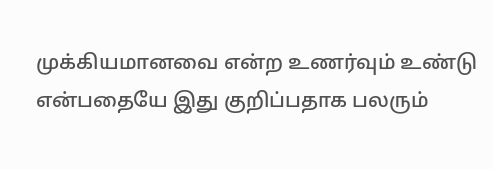முக்கியமானவை என்ற உணர்வும் உண்டு என்பதையே இது குறிப்பதாக பலரும்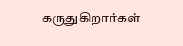கருதுகிறார்கள்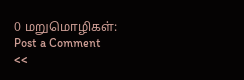0 மறுமொழிகள்:
Post a Comment
<<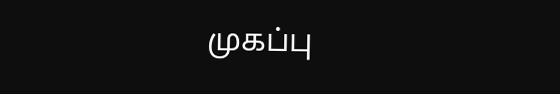முகப்பு